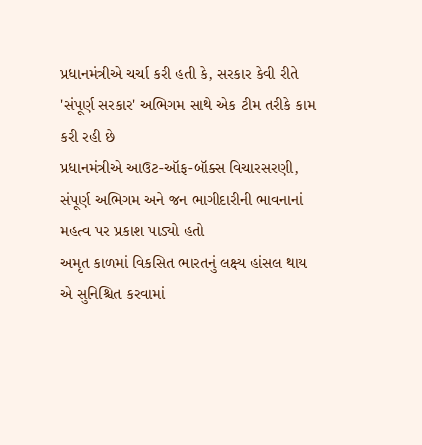પ્રધાનમંત્રીએ ચર્ચા કરી હતી કે, સરકાર કેવી રીતે 'સંપૂર્ણ સરકાર' અભિગમ સાથે એક ટીમ તરીકે કામ કરી રહી છે
પ્રધાનમંત્રીએ આઉટ-ઑફ-બૉક્સ વિચારસરણી, સંપૂર્ણ અભિગમ અને જન ભાગીદારીની ભાવનાનાં મહત્વ પર પ્રકાશ પાડ્યો હતો
અમૃત કાળમાં વિકસિત ભારતનું લક્ષ્ય હાંસલ થાય એ સુનિશ્ચિત કરવામાં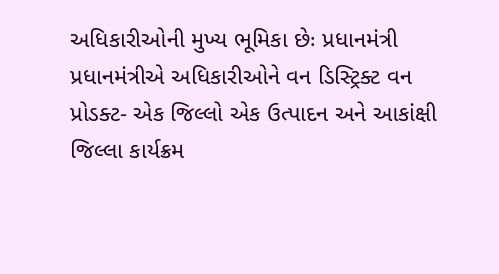અધિકારીઓની મુખ્ય ભૂમિકા છેઃ પ્રધાનમંત્રી
પ્રધાનમંત્રીએ અધિકારીઓને વન ડિસ્ટ્રિક્ટ વન પ્રોડક્ટ- એક જિલ્લો એક ઉત્પાદન અને આકાંક્ષી જિલ્લા કાર્યક્રમ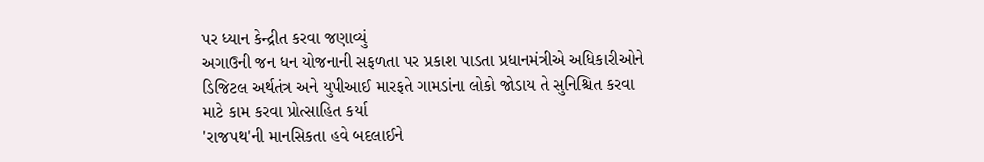પર ધ્યાન કેન્દ્રીત કરવા જણાવ્યું
અગાઉની જન ધન યોજનાની સફળતા પર પ્રકાશ પાડતા પ્રધાનમંત્રીએ અધિકારીઓને ડિજિટલ અર્થતંત્ર અને યુપીઆઈ મારફતે ગામડાંના લોકો જોડાય તે સુનિશ્ચિત કરવા માટે કામ કરવા પ્રોત્સાહિત કર્યા
'રાજપથ'ની માનસિકતા હવે બદલાઈને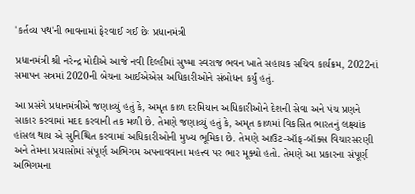'કર્તવ્ય પથ'ની ભાવનામાં ફેરવાઈ ગઈ છેઃ પ્રધાનમંત્રી

પ્રધાનમંત્રી શ્રી નરેન્દ્ર મોદીએ આજે નવી દિલ્હીમાં સુષ્મા સ્વરાજ ભવન ખાતે સહાયક સચિવ કાર્યક્રમ, 2022નાં સમાપન સત્રમાં 2020ની બેચના આઈએએસ અધિકારીઓને સંબોધન કર્યું હતું.

આ પ્રસંગે પ્રધાનમંત્રીએ જણાવ્યું હતું કે, અમૃત કાળ દરમિયાન અધિકારીઓને દેશની સેવા અને પંચ પ્રણને સાકાર કરવામાં મદદ કરવાની તક મળી છે. તેમણે જણાવ્યું હતું કે, અમૃત કાળમાં વિકસિત ભારતનું લક્ષ્યાંક હાંસલ થાય એ સુનિશ્ચિત કરવામાં અધિકારીઓની મુખ્ય ભૂમિકા છે. તેમણે આઉટ-ઑફ-બૉક્સ વિચારસરણી અને તેમના પ્રયાસોમાં સંપૂર્ણ અભિગમ અપનાવવાના મહત્ત્વ પર ભાર મૂક્યો હતો. તેમણે આ પ્રકારના સંપૂર્ણ અભિગમના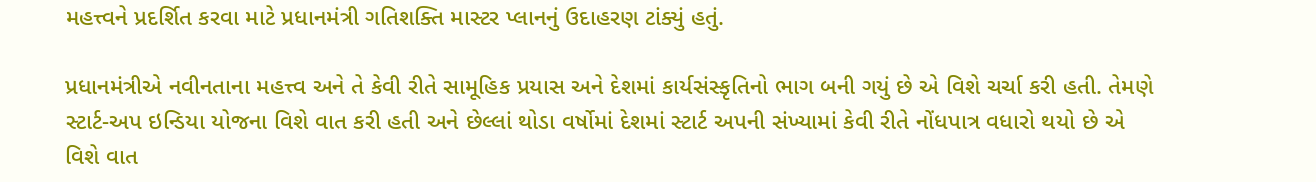મહત્ત્વને પ્રદર્શિત કરવા માટે પ્રધાનમંત્રી ગતિશક્તિ માસ્ટર પ્લાનનું ઉદાહરણ ટાંક્યું હતું.

પ્રધાનમંત્રીએ નવીનતાના મહત્ત્વ અને તે કેવી રીતે સામૂહિક પ્રયાસ અને દેશમાં કાર્યસંસ્કૃતિનો ભાગ બની ગયું છે એ વિશે ચર્ચા કરી હતી. તેમણે સ્ટાર્ટ-અપ ઇન્ડિયા યોજના વિશે વાત કરી હતી અને છેલ્લાં થોડા વર્ષોમાં દેશમાં સ્ટાર્ટ અપની સંખ્યામાં કેવી રીતે નોંધપાત્ર વધારો થયો છે એ વિશે વાત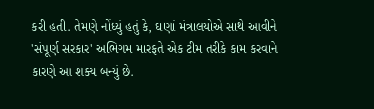કરી હતી. તેમણે નોંધ્યું હતું કે, ઘણાં મંત્રાલયોએ સાથે આવીને 'સંપૂર્ણ સરકાર' અભિગમ મારફતે એક ટીમ તરીકે કામ કરવાને કારણે આ શક્ય બન્યું છે.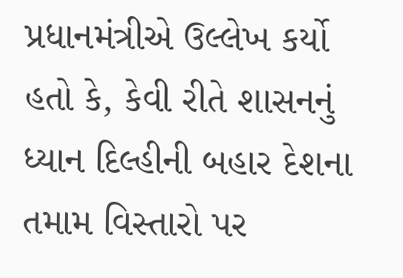પ્રધાનમંત્રીએ ઉલ્લેખ કર્યો હતો કે, કેવી રીતે શાસનનું ધ્યાન દિલ્હીની બહાર દેશના તમામ વિસ્તારો પર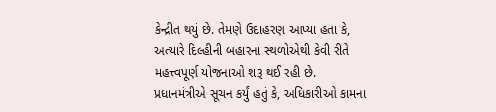કેન્દ્રીત થયું છે. તેમણે ઉદાહરણ આપ્યા હતા કે, અત્યારે દિલ્હીની બહારના સ્થળોએથી કેવી રીતે મહત્ત્વપૂર્ણ યોજનાઓ શરૂ થઈ રહી છે. પ્રધાનમંત્રીએ સૂચન કર્યું હતું કે, અધિકારીઓ કામના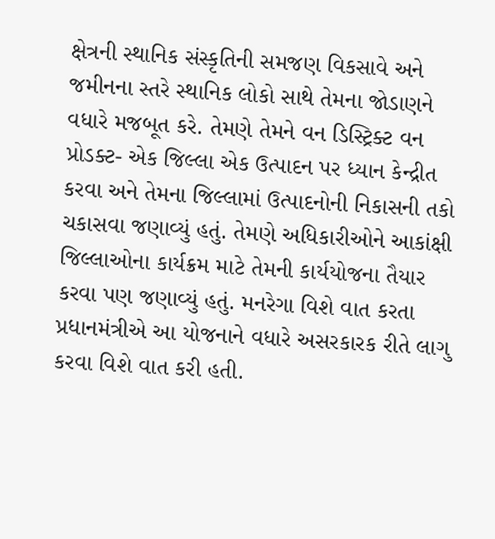ક્ષેત્રની સ્થાનિક સંસ્કૃતિની સમજણ વિકસાવે અને જમીનના સ્તરે સ્થાનિક લોકો સાથે તેમના જોડાણને વધારે મજબૂત કરે. તેમણે તેમને વન ડિસ્ટ્રિક્ટ વન પ્રોડક્ટ- એક જિલ્લા એક ઉત્પાદન પર ધ્યાન કેન્દ્રીત કરવા અને તેમના જિલ્લામાં ઉત્પાદનોની નિકાસની તકો ચકાસવા જણાવ્યું હતું. તેમણે અધિકારીઓને આકાંક્ષી જિલ્લાઓના કાર્યક્રમ માટે તેમની કાર્યયોજના તૈયાર કરવા પણ જણાવ્યું હતું. મનરેગા વિશે વાત કરતા પ્રધાનમંત્રીએ આ યોજનાને વધારે અસરકારક રીતે લાગુ કરવા વિશે વાત કરી હતી.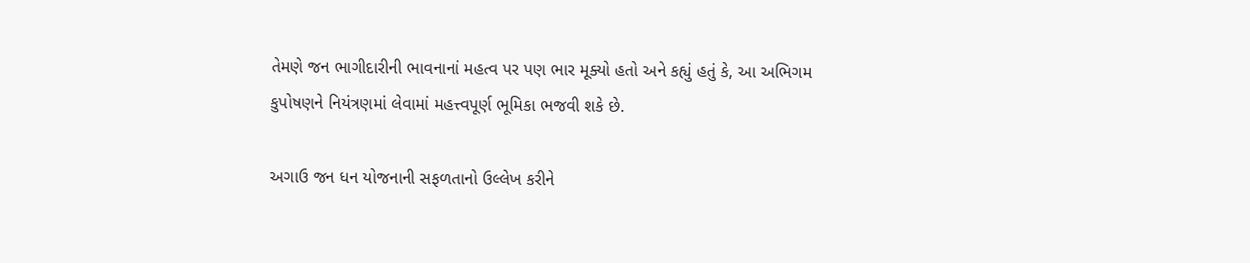તેમણે જન ભાગીદારીની ભાવનાનાં મહત્વ પર પણ ભાર મૂક્યો હતો અને કહ્યું હતું કે, આ અભિગમ કુપોષણને નિયંત્રણમાં લેવામાં મહત્ત્વપૂર્ણ ભૂમિકા ભજવી શકે છે.

અગાઉ જન ધન યોજનાની સફળતાનો ઉલ્લેખ કરીને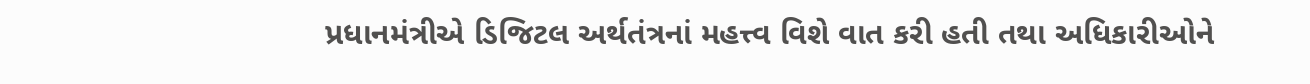પ્રધાનમંત્રીએ ડિજિટલ અર્થતંત્રનાં મહત્ત્વ વિશે વાત કરી હતી તથા અધિકારીઓને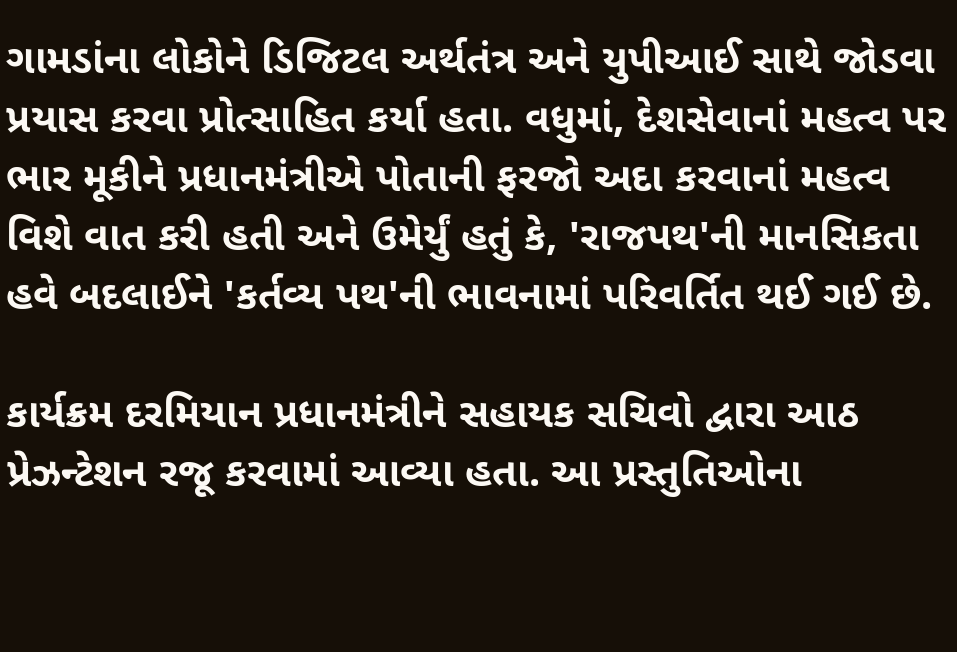ગામડાંના લોકોને ડિજિટલ અર્થતંત્ર અને યુપીઆઈ સાથે જોડવા પ્રયાસ કરવા પ્રોત્સાહિત કર્યા હતા. વધુમાં, દેશસેવાનાં મહત્વ પર ભાર મૂકીને પ્રધાનમંત્રીએ પોતાની ફરજો અદા કરવાનાં મહત્વ વિશે વાત કરી હતી અને ઉમેર્યું હતું કે, 'રાજપથ'ની માનસિકતા હવે બદલાઈને 'કર્તવ્ય પથ'ની ભાવનામાં પરિવર્તિત થઈ ગઈ છે.

કાર્યક્રમ દરમિયાન પ્રધાનમંત્રીને સહાયક સચિવો દ્વારા આઠ પ્રેઝન્ટેશન રજૂ કરવામાં આવ્યા હતા. આ પ્રસ્તુતિઓના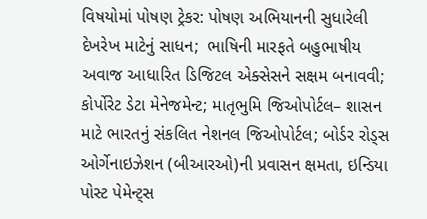વિષયોમાં પોષણ ટ્રેકર: પોષણ અભિયાનની સુધારેલી દેખરેખ માટેનું સાધન;  ભાષિની મારફતે બહુભાષીય અવાજ આધારિત ડિજિટલ એક્સેસને સક્ષમ બનાવવી; કોર્પોરેટ ડેટા મેનેજમેન્ટ; માતૃભુમિ જિઓપોર્ટલ– શાસન માટે ભારતનું સંકલિત નેશનલ જિઓપોર્ટલ; બોર્ડર રોડ્સ ઓર્ગેનાઇઝેશન (બીઆરઓ)ની પ્રવાસન ક્ષમતા, ઇન્ડિયા પોસ્ટ પેમેન્ટ્સ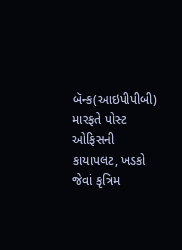બૅન્ક(આઇપીપીબી) મારફતે પોસ્ટ ઓફિસની કાયાપલટ, ખડકો જેવાં કૃત્રિમ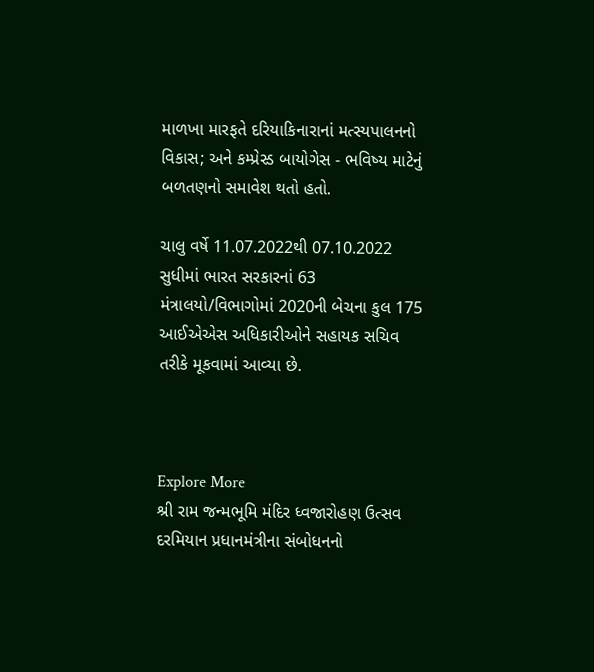માળખા મારફતે દરિયાકિનારાનાં મત્સ્યપાલનનો વિકાસ; અને કમ્પ્રેસ્ડ બાયોગેસ - ભવિષ્ય માટેનું બળતણનો સમાવેશ થતો હતો.

ચાલુ વર્ષે 11.07.2022થી 07.10.2022 સુધીમાં ભારત સરકારનાં 63 મંત્રાલયો/વિભાગોમાં 2020ની બેચના કુલ 175 આઈએએસ અધિકારીઓને સહાયક સચિવ તરીકે મૂકવામાં આવ્યા છે.



Explore More
શ્રી રામ જન્મભૂમિ મંદિર ધ્વજારોહણ ઉત્સવ દરમિયાન પ્રધાનમંત્રીના સંબોધનનો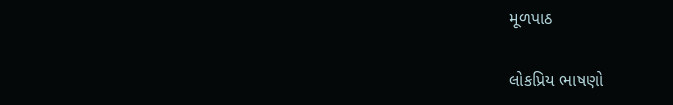મૂળપાઠ

લોકપ્રિય ભાષણો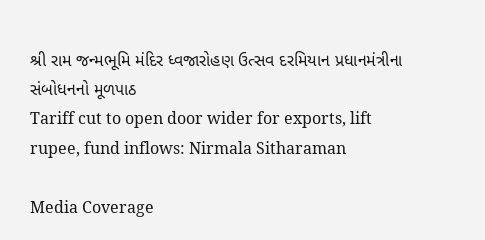શ્રી રામ જન્મભૂમિ મંદિર ધ્વજારોહણ ઉત્સવ દરમિયાન પ્રધાનમંત્રીના સંબોધનનો મૂળપાઠ
Tariff cut to open door wider for exports, lift rupee, fund inflows: Nirmala Sitharaman

Media Coverage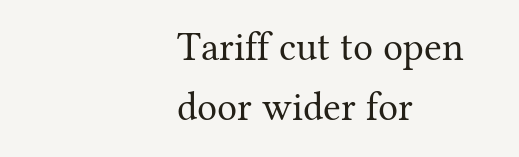Tariff cut to open door wider for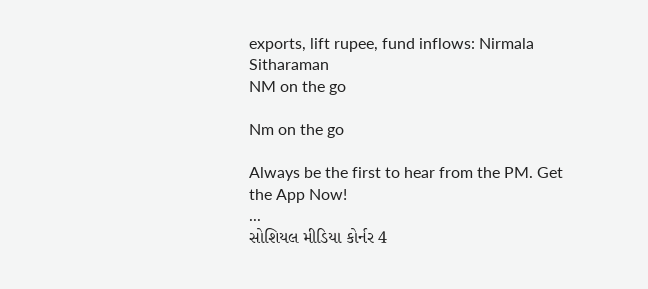exports, lift rupee, fund inflows: Nirmala Sitharaman
NM on the go

Nm on the go

Always be the first to hear from the PM. Get the App Now!
...
સોશિયલ મીડિયા કોર્નર 4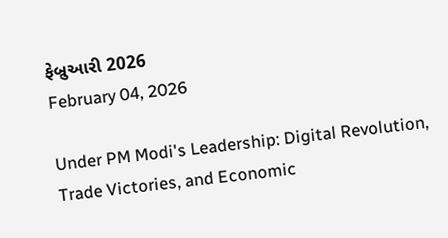ફેબ્રુઆરી 2026
February 04, 2026

Under PM Modi's Leadership: Digital Revolution, Trade Victories, and Economic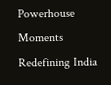Powerhouse Moments Redefining India